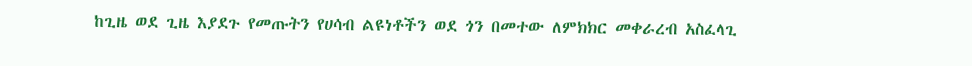ከጊዜ ወደ ጊዜ እያደጉ የመጡትን የሀሳብ ልዩነቶችን ወደ ጎን በመተው ለምክክር መቀራረብ አስፈላጊ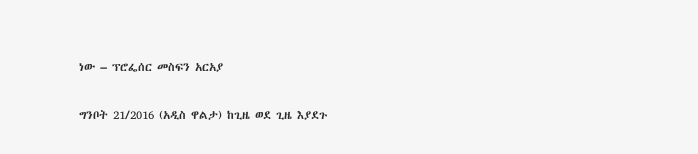ነው – ፕሮፌሰር መስፍን አርአያ

ግንቦት 21/2016 (አዲስ ዋልታ) ከጊዜ ወደ ጊዜ እያደጉ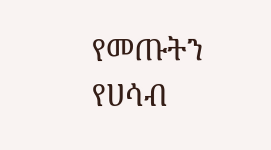የመጡትን የሀሳብ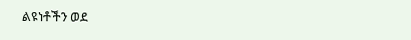ልዩነቶችን ወደ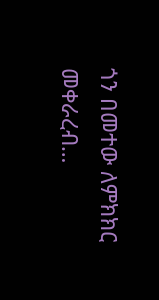ጎን በመተው ለምክክር መቀራረብ…